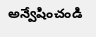అన్వేషించండి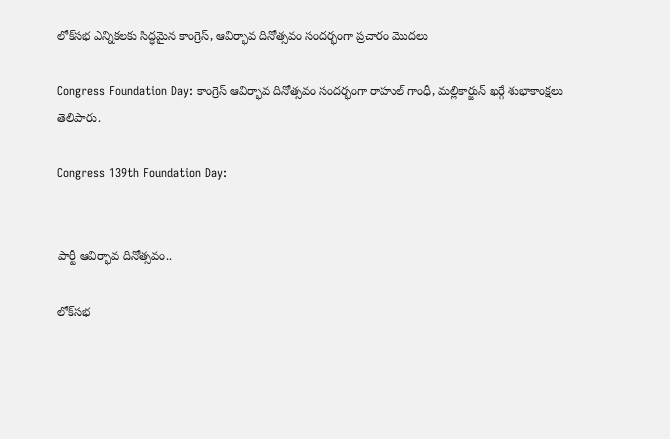లోక్‌సభ ఎన్నికలకు సిద్ధమైన కాంగ్రెస్, ఆవిర్భావ దినోత్సవం సందర్భంగా ప్రచారం మొదలు

Congress Foundation Day: కాంగ్రెస్ ఆవిర్భావ దినోత్సవం సందర్భంగా రాహుల్ గాంధీ, మల్లికార్జున్ ఖర్గే శుభాకాంక్షలు తెలిపారు.

Congress 139th Foundation Day:


పార్టీ ఆవిర్భావ దినోత్సవం..

లోక్‌సభ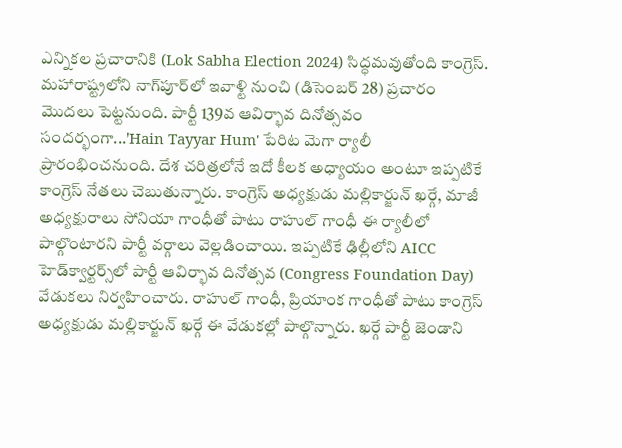ఎన్నికల ప్రచారానికి (Lok Sabha Election 2024) సిద్ధమవుతోంది కాంగ్రెస్. మహారాష్ట్రలోని నాగ్‌పూర్‌లో ఇవాళ్టి నుంచి (డిసెంబర్ 28) ప్రచారం మొదలు పెట్టనుంది. పార్టీ 139వ ఆవిర్భావ దినోత్సవం సందర్భంగా...'Hain Tayyar Hum' పేరిట మెగా ర్యాలీ ప్రారంభించనుంది. దేశ చరిత్రలోనే ఇదో కీలక అధ్యాయం అంటూ ఇప్పటికే కాంగ్రెస్ నేతలు చెబుతున్నారు. కాంగ్రెస్ అధ్యక్షుడు మల్లికార్జున్ ఖర్గే, మాజీ అధ్యక్షురాలు సోనియా గాంధీతో పాటు రాహుల్ గాంధీ ఈ ర్యాలీలో పాల్గొంటారని పార్టీ వర్గాలు వెల్లడించాయి. ఇప్పటికే ఢిల్లీలోని AICC హెడ్‌క్వార్టర్స్‌లో పార్టీ ఆవిర్భావ దినోత్సవ (Congress Foundation Day) వేడుకలు నిర్వహించారు. రాహుల్ గాంధీ, ప్రియాంక గాంధీతో పాటు కాంగ్రెస్ అధ్యక్షుడు మల్లికార్జున్ ఖర్గే ఈ వేడుకల్లో పాల్గొన్నారు. ఖర్గే పార్టీ జెండాని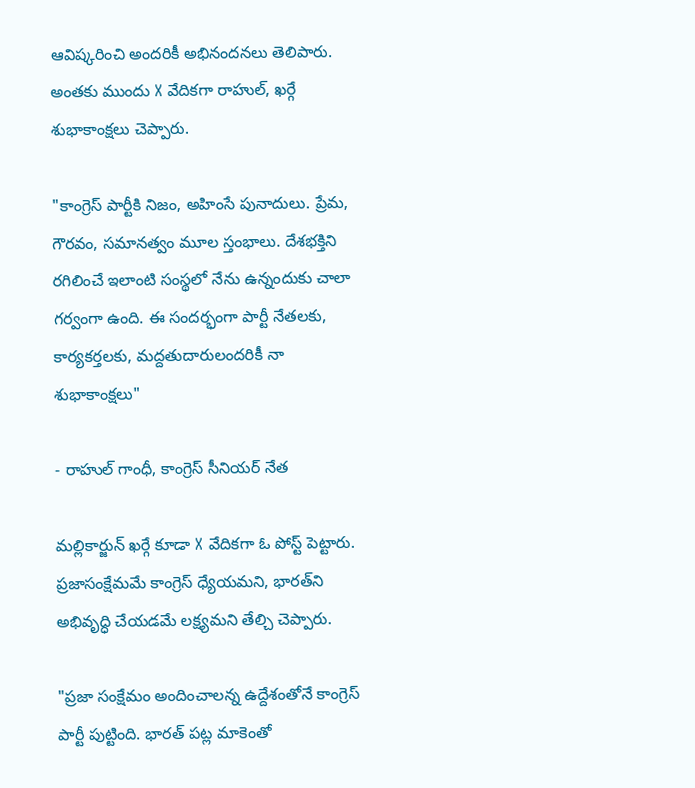ఆవిష్కరించి అందరికీ అభినందనలు తెలిపారు. అంతకు ముందు X వేదికగా రాహుల్, ఖర్గే శుభాకాంక్షలు చెప్పారు.

"కాంగ్రెస్ పార్టీకి నిజం, అహింసే పునాదులు. ప్రేమ, గౌరవం, సమానత్వం మూల స్తంభాలు. దేశభక్తిని రగిలించే ఇలాంటి సంస్థలో నేను ఉన్నందుకు చాలా గర్వంగా ఉంది. ఈ సందర్భంగా పార్టీ నేతలకు, కార్యకర్తలకు, మద్దతుదారులందరికీ నా శుభాకాంక్షలు"

- రాహుల్ గాంధీ, కాంగ్రెస్ సీనియర్ నేత

మల్లికార్జున్ ఖర్గే కూడా X వేదికగా ఓ పోస్ట్ పెట్టారు. ప్రజాసంక్షేమమే కాంగ్రెస్ ధ్యేయమని, భారత్‌ని అభివృద్ధి చేయడమే లక్ష్యమని తేల్చి చెప్పారు.

"ప్రజా సంక్షేమం అందించాలన్న ఉద్దేశంతోనే కాంగ్రెస్ పార్టీ పుట్టింది. భారత్‌ పట్ల మాకెంతో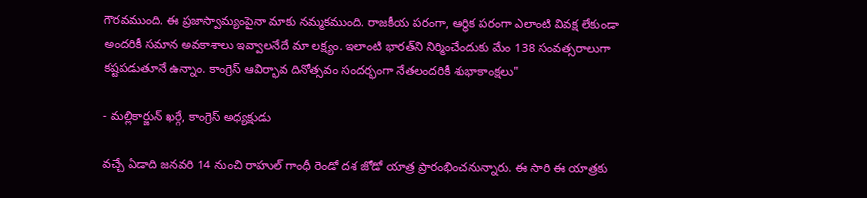గౌరవముంది. ఈ ప్రజాస్వామ్యంపైనా మాకు నమ్మకముంది. రాజకీయ పరంగా, ఆర్థిక పరంగా ఎలాంటి వివక్ష లేకుండా అందరికీ సమాన అవకాశాలు ఇవ్వాలనేదే మా లక్ష్యం. ఇలాంటి భారత్‌ని నిర్మించేందుకు మేం 138 సంవత్సరాలుగా కష్టపడుతూనే ఉన్నాం. కాంగ్రెస్ ఆవిర్భావ దినోత్సవం సందర్భంగా నేతలందరికీ శుభాకాంక్షలు"

- మల్లికార్జున్ ఖర్గే, కాంగ్రెస్ అధ్యక్షుడు

వచ్చే ఏడాది జనవరి 14 నుంచి రాహుల్ గాంధీ రెండో దశ జోడో యాత్ర ప్రారంభించనున్నారు. ఈ సారి ఈ యాత్రకు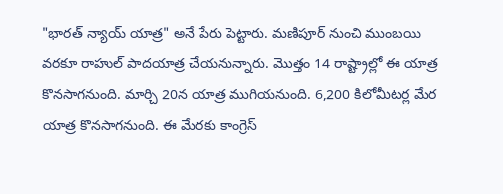"భారత్ న్యాయ్ యాత్ర" అనే పేరు పెట్టారు. మణిపూర్ నుంచి ముంబయి వరకూ రాహుల్ పాదయాత్ర చేయనున్నారు. మొత్తం 14 రాష్ట్రాల్లో ఈ యాత్ర కొనసాగనుంది. మార్చి 20న యాత్ర ముగియనుంది. 6,200 కిలోమీటర్ల మేర యాత్ర కొనసాగనుంది. ఈ మేరకు కాంగ్రెస్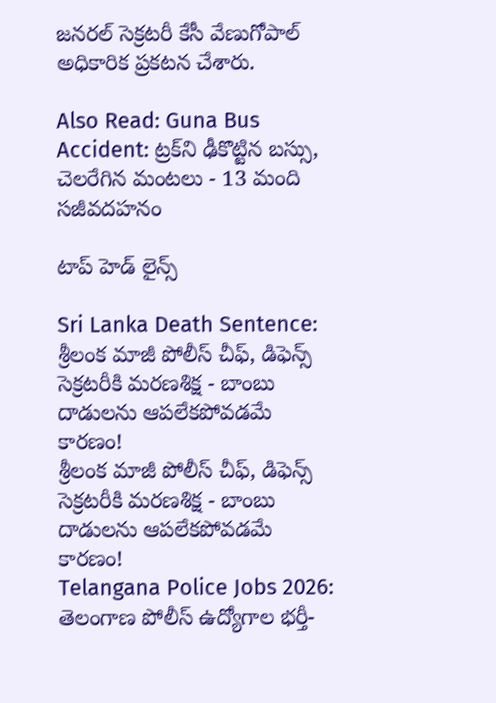జనరల్ సెక్రటరీ కేసీ వేణుగోపాల్ అధికారిక ప్రకటన చేశారు.

Also Read: Guna Bus Accident: ట్రక్‌ని ఢీకొట్టిన బస్సు, చెలరేగిన మంటలు - 13 మంది సజీవదహనం

టాప్ హెడ్ లైన్స్

Sri Lanka Death Sentence: శ్రీలంక మాజీ పోలీస్ చీఫ్, డిఫెన్స్ సెక్రటరీకి మరణశిక్ష - బాంబు దాడులను ఆపలేకపోవడమే కారణం!
శ్రీలంక మాజీ పోలీస్ చీఫ్, డిఫెన్స్ సెక్రటరీకి మరణశిక్ష - బాంబు దాడులను ఆపలేకపోవడమే కారణం!
Telangana Police Jobs 2026: తెలంగాణ పోలీస్ ఉద్యోగాల భర్తీ-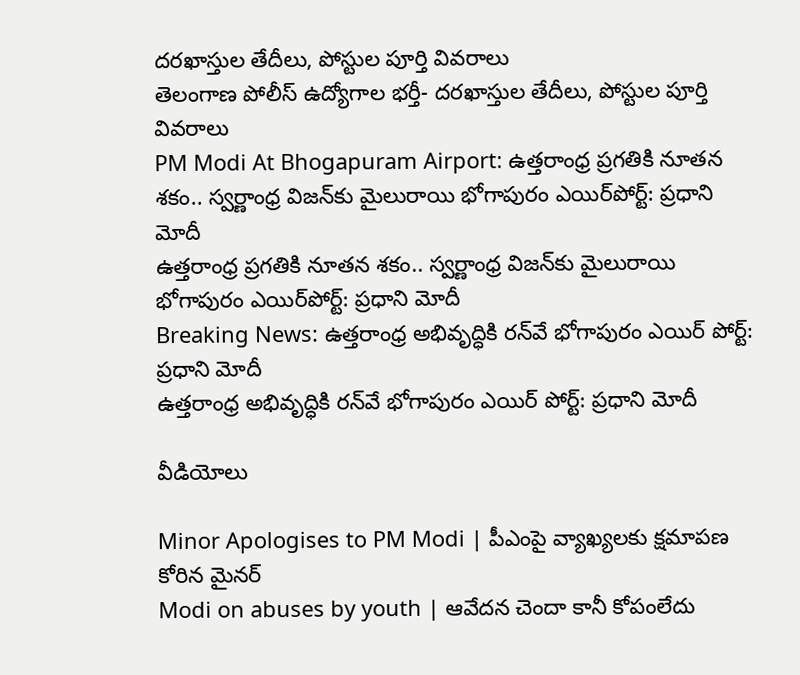దరఖాస్తుల తేదీలు, పోస్టుల పూర్తి వివరాలు
తెలంగాణ పోలీస్ ఉద్యోగాల భర్తీ- దరఖాస్తుల తేదీలు, పోస్టుల పూర్తి వివరాలు
PM Modi At Bhogapuram Airport: ఉత్తరాంధ్ర ప్రగతికి నూతన శకం.. స్వర్ణాంధ్ర విజన్‌కు మైలురాయి భోగాపురం ఎయిర్‌పోర్ట్: ప్రధాని మోదీ
ఉత్తరాంధ్ర ప్రగతికి నూతన శకం.. స్వర్ణాంధ్ర విజన్‌కు మైలురాయి భోగాపురం ఎయిర్‌పోర్ట్: ప్రధాని మోదీ
Breaking News: ఉత్తరాంధ్ర అభివృద్ధికి రన్‌వే భోగాపురం ఎయిర్ పోర్ట్: ప్రధాని మోదీ
ఉత్తరాంధ్ర అభివృద్ధికి రన్‌వే భోగాపురం ఎయిర్ పోర్ట్: ప్రధాని మోదీ

వీడియోలు

Minor Apologises to PM Modi | పీఎంపై వ్యాఖ్యలకు క్షమాపణ కోరిన మైనర్
Modi on abuses by youth | ఆవేదన చెందా కానీ కోపంలేదు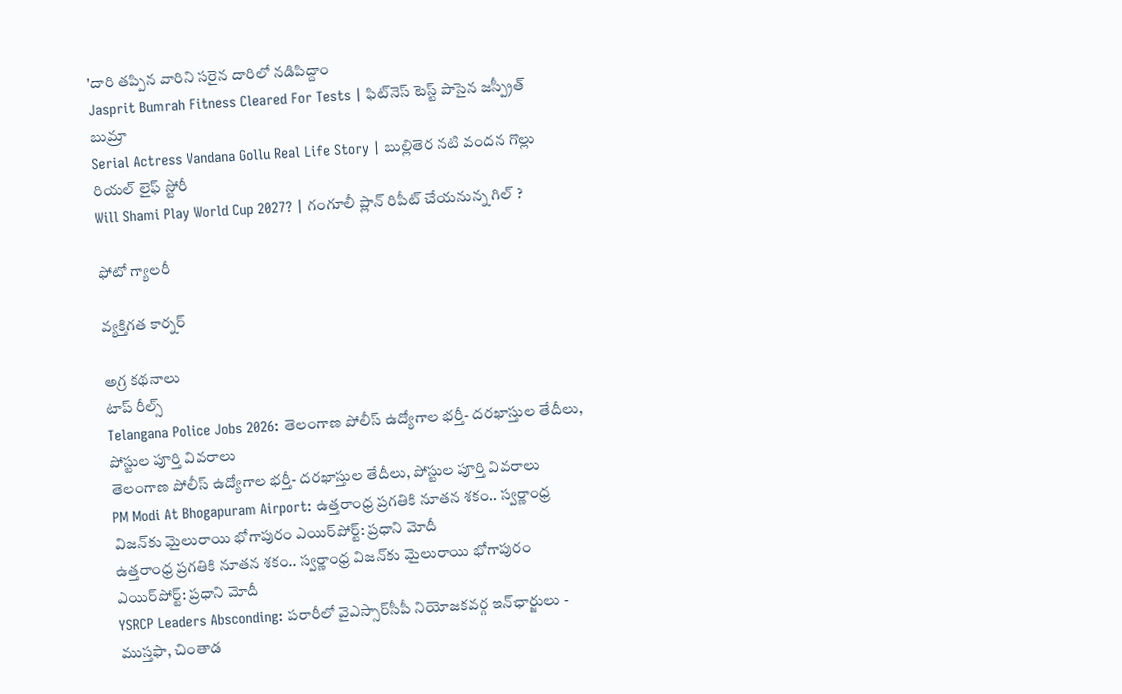'దారి తప్పిన వారిని సరైన దారిలో నడిపిద్దాం
Jasprit Bumrah Fitness Cleared For Tests | ఫిట్‌నెస్ టెస్ట్ పాసైన జస్ప్రీత్ బుమ్రా
Serial Actress Vandana Gollu Real Life Story | బుల్లితెర నటి వందన గొల్లు రియల్ లైఫ్ స్టోరీ
Will Shami Play World Cup 2027? | గంగూలీ ప్లాన్ రిపీట్ చేయనున్న గిల్ ?

ఫోటో గ్యాలరీ

వ్యక్తిగత కార్నర్

అగ్ర కథనాలు
టాప్ రీల్స్
Telangana Police Jobs 2026: తెలంగాణ పోలీస్ ఉద్యోగాల భర్తీ- దరఖాస్తుల తేదీలు, పోస్టుల పూర్తి వివరాలు
తెలంగాణ పోలీస్ ఉద్యోగాల భర్తీ- దరఖాస్తుల తేదీలు, పోస్టుల పూర్తి వివరాలు
PM Modi At Bhogapuram Airport: ఉత్తరాంధ్ర ప్రగతికి నూతన శకం.. స్వర్ణాంధ్ర విజన్‌కు మైలురాయి భోగాపురం ఎయిర్‌పోర్ట్: ప్రధాని మోదీ
ఉత్తరాంధ్ర ప్రగతికి నూతన శకం.. స్వర్ణాంధ్ర విజన్‌కు మైలురాయి భోగాపురం ఎయిర్‌పోర్ట్: ప్రధాని మోదీ
YSRCP Leaders Absconding: పరారీలో వైఎస్సార్‌సీపీ నియోజకవర్గ ఇన్‌ఛార్జులు - ముస్తఫా, చింతాడ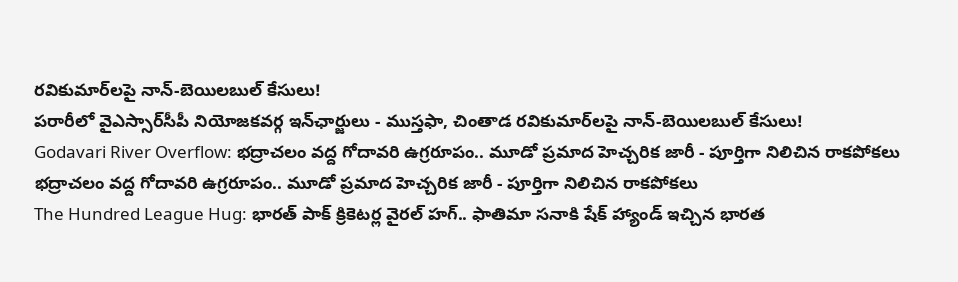రవికుమార్‌లపై నాన్-బెయిలబుల్ కేసులు!
పరారీలో వైఎస్సార్‌సీపీ నియోజకవర్గ ఇన్‌ఛార్జులు - ముస్తఫా, చింతాడ రవికుమార్‌లపై నాన్-బెయిలబుల్ కేసులు!
Godavari River Overflow: భద్రాచలం వద్ద గోదావరి ఉగ్రరూపం.. మూడో ప్రమాద హెచ్చరిక జారీ - పూర్తిగా నిలిచిన రాకపోకలు
భద్రాచలం వద్ద గోదావరి ఉగ్రరూపం.. మూడో ప్రమాద హెచ్చరిక జారీ - పూర్తిగా నిలిచిన రాకపోకలు
The Hundred League Hug: భారత్ పాక్ క్రికెటర్ల వైరల్ హగ్.. ఫాతిమా సనాకి షేక్ హ్యాండ్ ఇచ్చిన భార‌త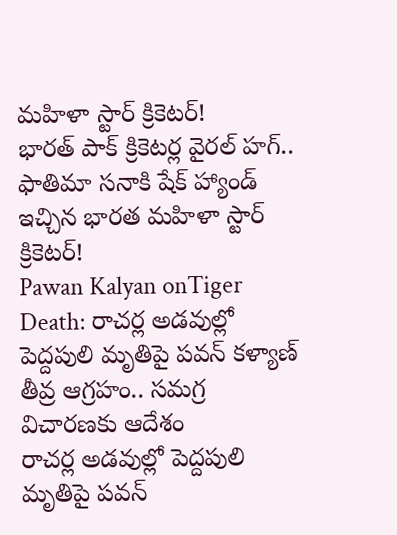మ‌హిళా స్టార్ క్రికెట‌ర్!
భారత్ పాక్ క్రికెటర్ల వైరల్ హగ్.. ఫాతిమా సనాకి షేక్ హ్యాండ్ ఇచ్చిన భార‌త మ‌హిళా స్టార్ క్రికెట‌ర్!
Pawan Kalyan onTiger Death: రాచర్ల అడవుల్లో పెద్దపులి మృతిపై పవన్ కళ్యాణ్ తీవ్ర ఆగ్రహం.. సమగ్ర విచారణకు ఆదేశం
రాచర్ల అడవుల్లో పెద్దపులి మృతిపై పవన్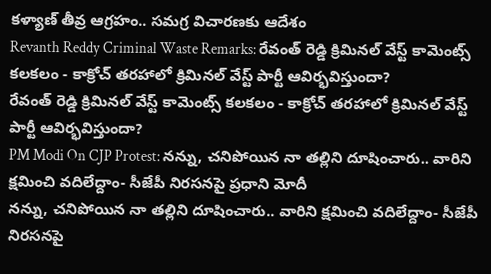కళ్యాణ్ తీవ్ర ఆగ్రహం.. సమగ్ర విచారణకు ఆదేశం
Revanth Reddy Criminal Waste Remarks: రేవంత్ రెడ్డి క్రిమినల్ వేస్ట్ కామెంట్స్ కలకలం - కాక్రోచ్ తరహాలో క్రిమినల్ వేస్ట్ పార్టీ ఆవిర్భవిస్తుందా?
రేవంత్ రెడ్డి క్రిమినల్ వేస్ట్ కామెంట్స్ కలకలం - కాక్రోచ్ తరహాలో క్రిమినల్ వేస్ట్ పార్టీ ఆవిర్భవిస్తుందా?
PM Modi On CJP Protest: నన్ను, చనిపోయిన నా తల్లిని దూషించారు.. వారిని క్షమించి వదిలేద్దాం- సీజేపీ నిరసనపై ప్రధాని మోదీ
నన్ను, చనిపోయిన నా తల్లిని దూషించారు.. వారిని క్షమించి వదిలేద్దాం- సీజేపీ నిరసనపై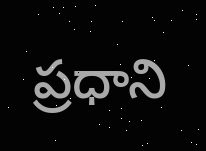ప్రధాని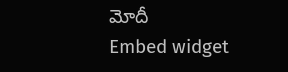మోదీ
Embed widget